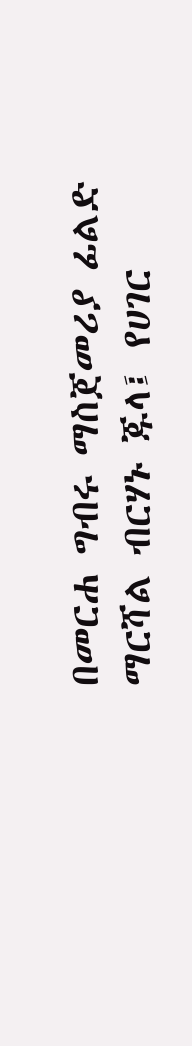በመርሐ ግብሩ ማስጀመሪያ ፊልድ ማርሻል ብርሃኑ ጁላ፤ የሀገር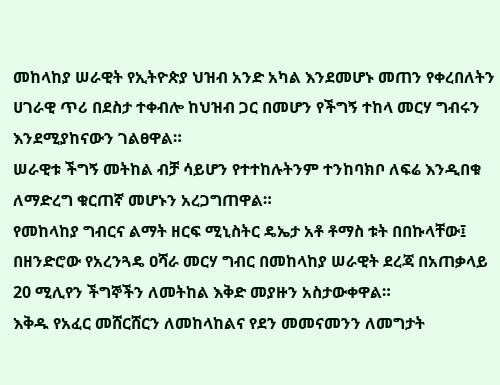መከላከያ ሠራዊት የኢትዮጵያ ህዝብ አንድ አካል እንደመሆኑ መጠን የቀረበለትን ሀገራዊ ጥሪ በደስታ ተቀብሎ ከህዝብ ጋር በመሆን የችግኝ ተከላ መርሃ ግብሩን እንደሚያከናውን ገልፀዋል።
ሠራዊቱ ችግኝ መትከል ብቻ ሳይሆን የተተከሉትንም ተንከባክቦ ለፍሬ እንዲበቁ ለማድረግ ቁርጠኛ መሆኑን አረጋግጠዋል።
የመከላከያ ግብርና ልማት ዘርፍ ሚኒስትር ዴኤታ አቶ ቶማስ ቱት በበኩላቸው፤ በዘንድሮው የአረንጓዴ ዐሻራ መርሃ ግብር በመከላከያ ሠራዊት ደረጃ በአጠቃላይ 20 ሚሊየን ችግኞችን ለመትከል እቅድ መያዙን አስታውቀዋል።
እቅዱ የአፈር መሸርሸርን ለመከላከልና የደን መመናመንን ለመግታት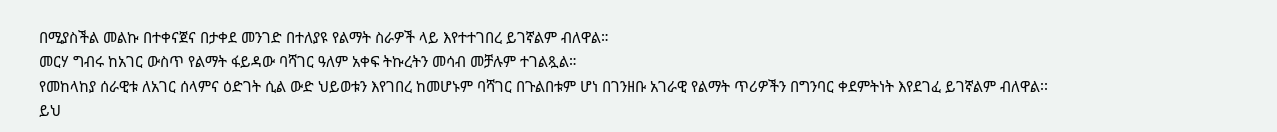በሚያስችል መልኩ በተቀናጀና በታቀደ መንገድ በተለያዩ የልማት ስራዎች ላይ እየተተገበረ ይገኛልም ብለዋል።
መርሃ ግብሩ ከአገር ውስጥ የልማት ፋይዳው ባሻገር ዓለም አቀፍ ትኩረትን መሳብ መቻሉም ተገልጿል።
የመከላከያ ሰራዊቱ ለአገር ሰላምና ዕድገት ሲል ውድ ህይወቱን እየገበረ ከመሆኑም ባሻገር በጉልበቱም ሆነ በገንዘቡ አገራዊ የልማት ጥሪዎችን በግንባር ቀደምትነት እየደገፈ ይገኛልም ብለዋል፡፡
ይህ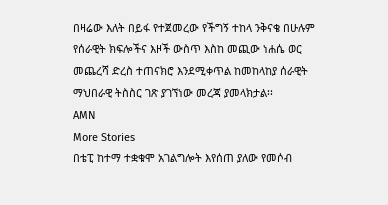በዛሬው እለት በይፋ የተጀመረው የችግኝ ተከላ ንቅናቄ በሁሉም የሰራዊት ክፍሎችና እዞች ውስጥ እስከ መጪው ነሐሴ ወር መጨረሻ ድረስ ተጠናክሮ እንደሚቀጥል ከመከላከያ ሰራዊት ማህበራዊ ትስስር ገጽ ያገኘነው መረጃ ያመላክታል፡፡
AMN
More Stories
በቴፒ ከተማ ተቋቁሞ አገልግሎት እየሰጠ ያለው የመሶብ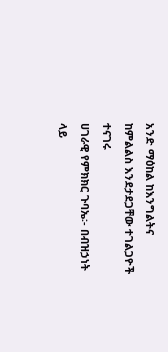አንድ ማዕከል ከእንግልትና ከምልልስ እንደታደጋቸው ተገልጋዮች ተናገሩ
ሀገራዊ የምክክር ጉባኤ፡- በብዝኃነት ላይ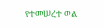የተመሠረተ ወል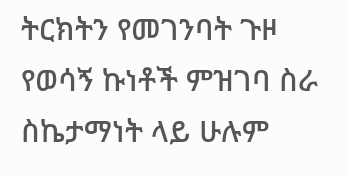ትርክትን የመገንባት ጉዞ
የወሳኝ ኩነቶች ምዝገባ ስራ ስኬታማነት ላይ ሁሉም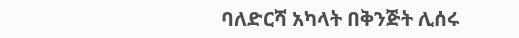ባለድርሻ አካላት በቅንጅት ሊሰሩ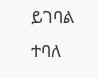ይገባል ተባለ